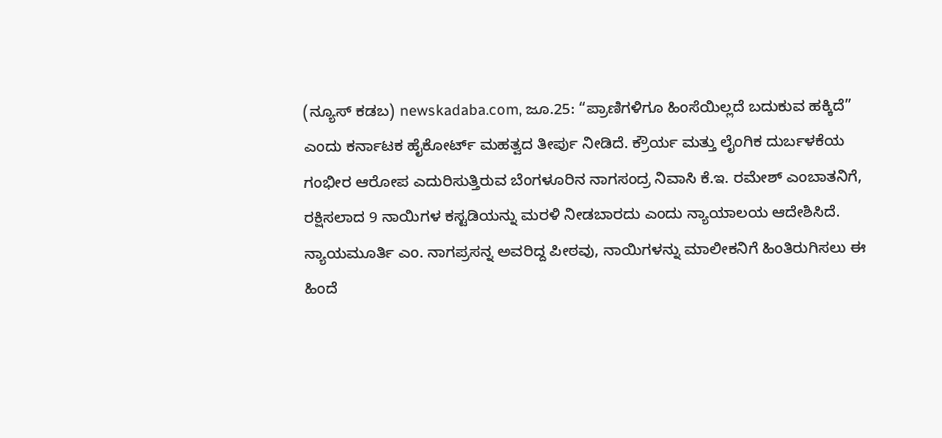(ನ್ಯೂಸ್ ಕಡಬ) newskadaba.com, ಜೂ.25: “ಪ್ರಾಣಿಗಳಿಗೂ ಹಿಂಸೆಯಿಲ್ಲದೆ ಬದುಕುವ ಹಕ್ಕಿದೆ” ಎಂದು ಕರ್ನಾಟಕ ಹೈಕೋರ್ಟ್ ಮಹತ್ವದ ತೀರ್ಪು ನೀಡಿದೆ. ಕ್ರೌರ್ಯ ಮತ್ತು ಲೈಂಗಿಕ ದುರ್ಬಳಕೆಯ ಗಂಭೀರ ಆರೋಪ ಎದುರಿಸುತ್ತಿರುವ ಬೆಂಗಳೂರಿನ ನಾಗಸಂದ್ರ ನಿವಾಸಿ ಕೆ.ಇ. ರಮೇಶ್ ಎಂಬಾತನಿಗೆ, ರಕ್ಷಿಸಲಾದ 9 ನಾಯಿಗಳ ಕಸ್ಟಡಿಯನ್ನು ಮರಳಿ ನೀಡಬಾರದು ಎಂದು ನ್ಯಾಯಾಲಯ ಆದೇಶಿಸಿದೆ.
ನ್ಯಾಯಮೂರ್ತಿ ಎಂ. ನಾಗಪ್ರಸನ್ನ ಅವರಿದ್ದ ಪೀಠವು, ನಾಯಿಗಳನ್ನು ಮಾಲೀಕನಿಗೆ ಹಿಂತಿರುಗಿಸಲು ಈ ಹಿಂದೆ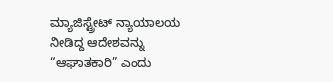ಮ್ಯಾಜಿಸ್ಟ್ರೇಟ್ ನ್ಯಾಯಾಲಯ ನೀಡಿದ್ದ ಆದೇಶವನ್ನು “ಆಘಾತಕಾರಿ” ಎಂದು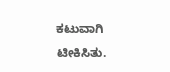ಕಟುವಾಗಿ ಟೀಕಿಸಿತು.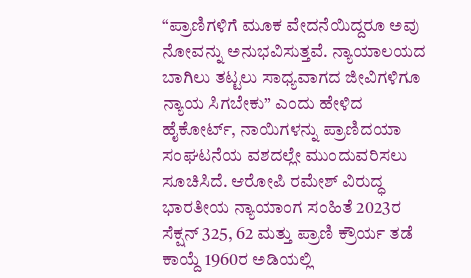“ಪ್ರಾಣಿಗಳಿಗೆ ಮೂಕ ವೇದನೆಯಿದ್ದರೂ ಅವು ನೋವನ್ನು ಅನುಭವಿಸುತ್ತವೆ. ನ್ಯಾಯಾಲಯದ ಬಾಗಿಲು ತಟ್ಟಲು ಸಾಧ್ಯವಾಗದ ಜೀವಿಗಳಿಗೂ ನ್ಯಾಯ ಸಿಗಬೇಕು” ಎಂದು ಹೇಳಿದ ಹೈಕೋರ್ಟ್, ನಾಯಿಗಳನ್ನು ಪ್ರಾಣಿದಯಾ ಸಂಘಟನೆಯ ವಶದಲ್ಲೇ ಮುಂದುವರಿಸಲು ಸೂಚಿಸಿದೆ. ಆರೋಪಿ ರಮೇಶ್ ವಿರುದ್ಧ ಭಾರತೀಯ ನ್ಯಾಯಾಂಗ ಸಂಹಿತೆ 2023ರ ಸೆಕ್ಷನ್ 325, 62 ಮತ್ತು ಪ್ರಾಣಿ ಕ್ರೌರ್ಯ ತಡೆ ಕಾಯ್ದೆ 1960ರ ಅಡಿಯಲ್ಲಿ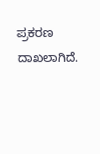ಪ್ರಕರಣ ದಾಖಲಾಗಿದೆ.